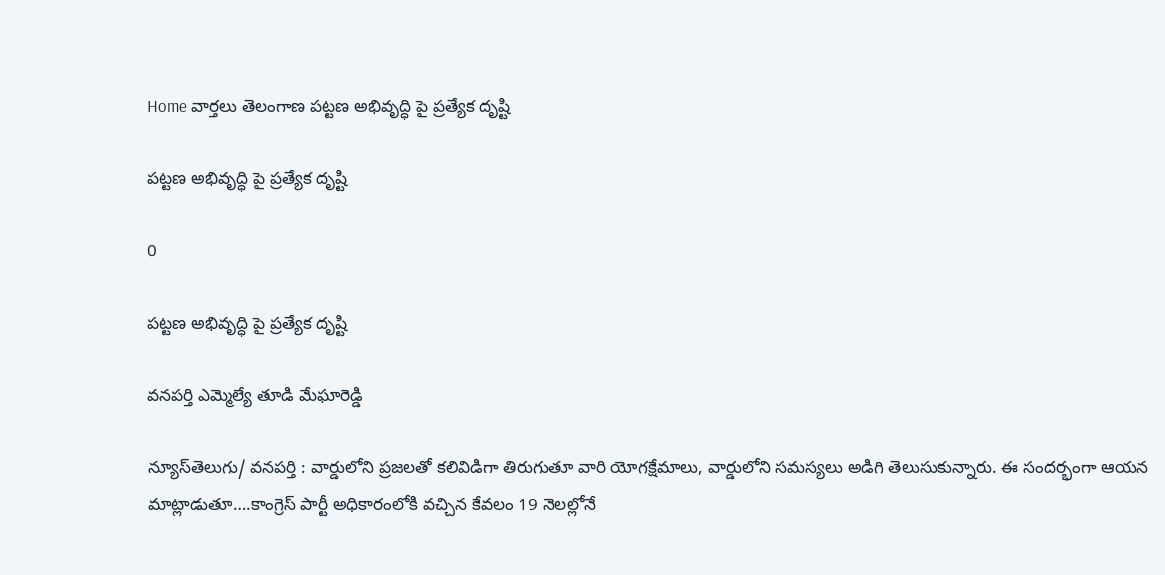Home వార్తలు తెలంగాణ పట్టణ అభివృద్ధి పై ప్రత్యేక దృష్టి

పట్టణ అభివృద్ధి పై ప్రత్యేక దృష్టి

0

పట్టణ అభివృద్ధి పై ప్రత్యేక దృష్టి

వనపర్తి ఎమ్మెల్యే తూడి మేఘారెడ్డి

న్యూస్‌తెలుగు/ వ‌న‌ప‌ర్తి : వార్డులోని ప్రజలతో కలివిడిగా తిరుగుతూ వారి యోగక్షేమాలు, వార్డులోని సమస్యలు అడిగి తెలుసుకున్నారు. ఈ సందర్భంగా ఆయన మాట్లాడుతూ….కాంగ్రెస్ పార్టీ అధికారంలోకి వచ్చిన కేవలం 19 నెలల్లోనే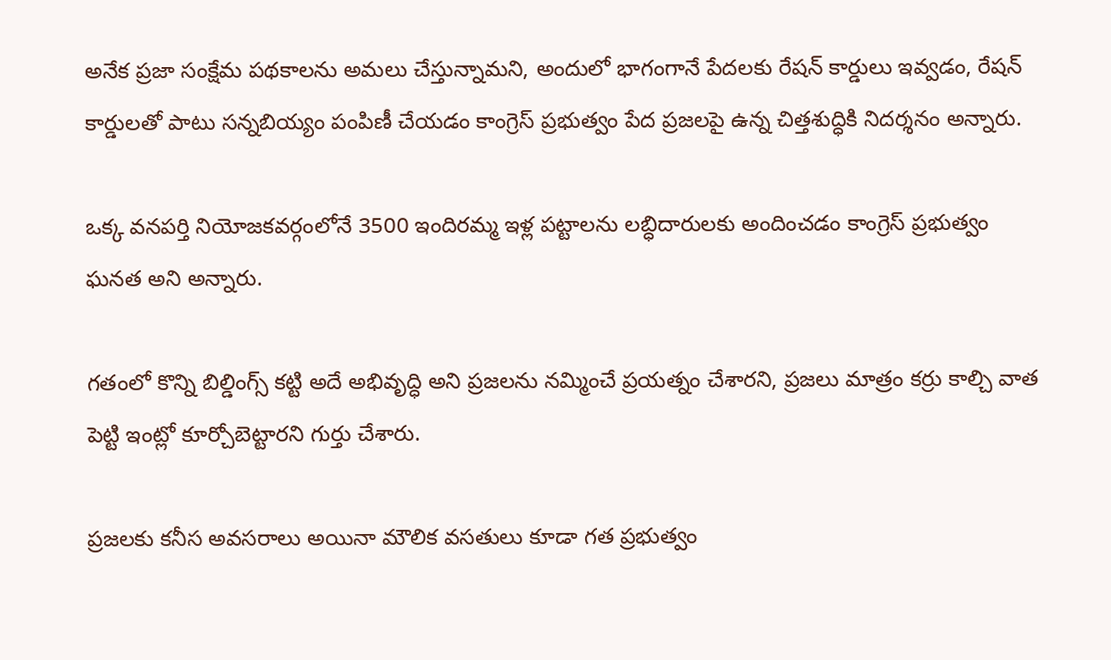అనేక ప్రజా సంక్షేమ పథకాలను అమలు చేస్తున్నామని, అందులో భాగంగానే పేదలకు రేషన్ కార్డులు ఇవ్వడం, రేషన్ కార్డులతో పాటు సన్నబియ్యం పంపిణీ చేయడం కాంగ్రెస్ ప్రభుత్వం పేద ప్రజలపై ఉన్న చిత్తశుద్ధికి నిదర్శనం అన్నారు.

ఒక్క వనపర్తి నియోజకవర్గంలోనే 3500 ఇందిరమ్మ ఇళ్ల పట్టాలను లబ్ధిదారులకు అందించడం కాంగ్రెస్ ప్రభుత్వం ఘనత అని అన్నారు.

గతంలో కొన్ని బిల్డింగ్స్ కట్టి అదే అభివృద్ధి అని ప్రజలను నమ్మించే ప్రయత్నం చేశారని, ప్రజలు మాత్రం కర్రు కాల్చి వాత పెట్టి ఇంట్లో కూర్చోబెట్టారని గుర్తు చేశారు.

ప్రజలకు కనీస అవసరాలు అయినా మౌలిక వసతులు కూడా గత ప్రభుత్వం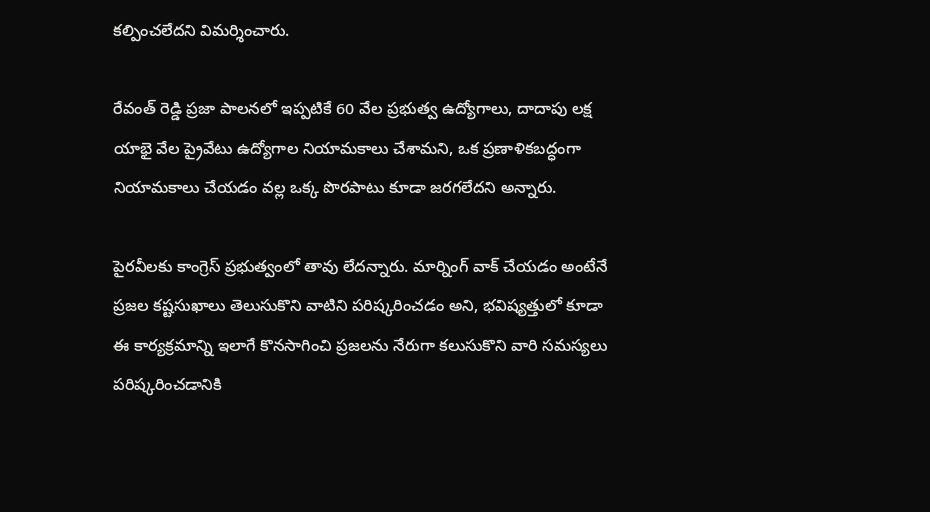కల్పించలేదని విమర్శించారు.

రేవంత్ రెడ్డి ప్రజా పాలనలో ఇప్పటికే 60 వేల ప్రభుత్వ ఉద్యోగాలు, దాదాపు లక్ష యాభై వేల ప్రైవేటు ఉద్యోగాల నియామకాలు చేశామని, ఒక ప్రణాళికబద్ధంగా నియామకాలు చేయడం వల్ల ఒక్క పొరపాటు కూడా జరగలేదని అన్నారు.

పైరవీలకు కాంగ్రెస్ ప్రభుత్వంలో తావు లేదన్నారు. మార్నింగ్ వాక్ చేయడం అంటేనే ప్రజల కష్టసుఖాలు తెలుసుకొని వాటిని పరిష్కరించడం అని, భవిష్యత్తులో కూడా ఈ కార్యక్రమాన్ని ఇలాగే కొనసాగించి ప్రజలను నేరుగా కలుసుకొని వారి సమస్యలు పరిష్కరించడానికి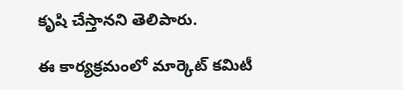కృషి చేస్తానని తెలిపారు.

ఈ కార్యక్రమంలో మార్కెట్ కమిటీ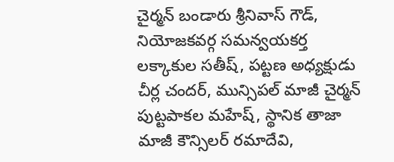చైర్మన్ బండారు శ్రీనివాస్ గౌడ్, నియోజకవర్గ సమన్వయకర్త లక్కాకుల సతీష్, పట్టణ అధ్యక్షుడు చీర్ల చందర్, మున్సిపల్ మాజీ చైర్మన్ పుట్టపాకల మహేష్, స్థానిక తాజా మాజీ కౌన్సిలర్ రమాదేవి,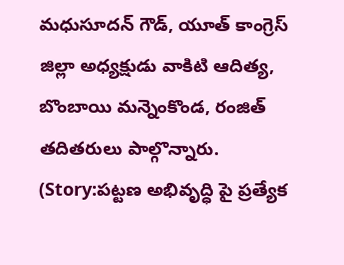మధుసూదన్ గౌడ్, యూత్ కాంగ్రెస్ జిల్లా అధ్యక్షుడు వాకిటి ఆదిత్య, బొంబాయి మన్నెంకొండ, రంజిత్ తదితరులు పాల్గొన్నారు. (Story:పట్టణ అభివృద్ధి పై ప్రత్యేక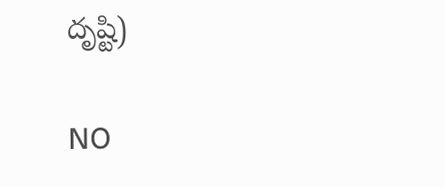దృష్టి)

NO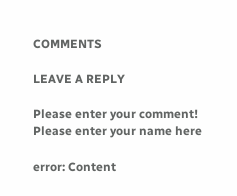COMMENTS

LEAVE A REPLY

Please enter your comment!
Please enter your name here

error: Content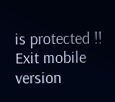is protected !!
Exit mobile version